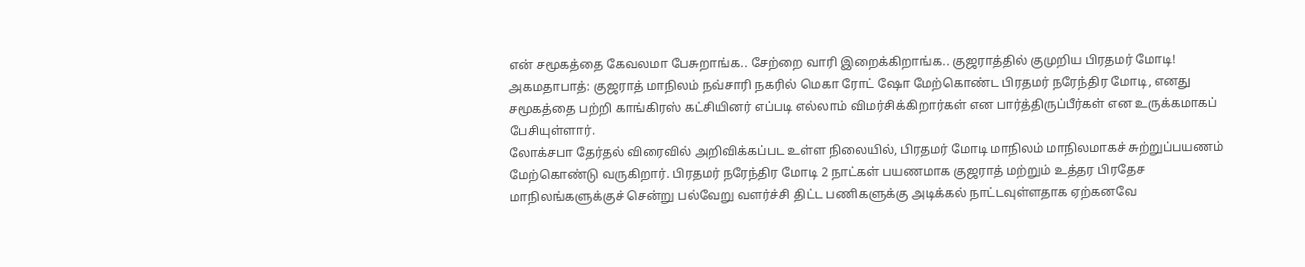என் சமூகத்தை கேவலமா பேசுறாங்க.. சேற்றை வாரி இறைக்கிறாங்க.. குஜராத்தில் குமுறிய பிரதமர் மோடி!
அகமதாபாத்: குஜராத் மாநிலம் நவ்சாரி நகரில் மெகா ரோட் ஷோ மேற்கொண்ட பிரதமர் நரேந்திர மோடி, எனது சமூகத்தை பற்றி காங்கிரஸ் கட்சியினர் எப்படி எல்லாம் விமர்சிக்கிறார்கள் என பார்த்திருப்பீர்கள் என உருக்கமாகப் பேசியுள்ளார்.
லோக்சபா தேர்தல் விரைவில் அறிவிக்கப்பட உள்ள நிலையில், பிரதமர் மோடி மாநிலம் மாநிலமாகச் சுற்றுப்பயணம் மேற்கொண்டு வருகிறார். பிரதமர் நரேந்திர மோடி 2 நாட்கள் பயணமாக குஜராத் மற்றும் உத்தர பிரதேச மாநிலங்களுக்குச் சென்று பல்வேறு வளர்ச்சி திட்ட பணிகளுக்கு அடிக்கல் நாட்டவுள்ளதாக ஏற்கனவே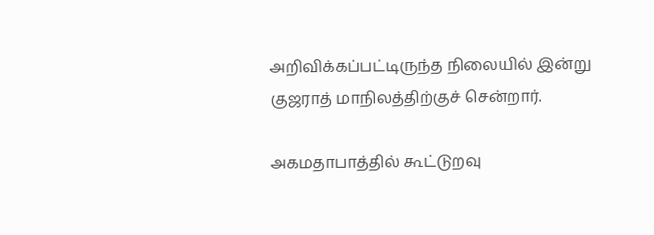அறிவிக்கப்பட்டிருந்த நிலையில் இன்று குஜராத் மாநிலத்திற்குச் சென்றார்.

அகமதாபாத்தில் கூட்டுறவு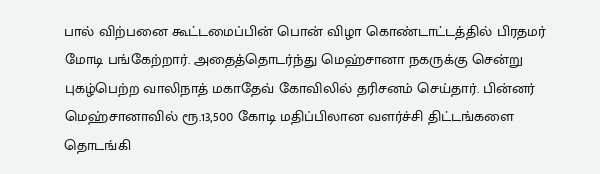பால் விற்பனை கூட்டமைப்பின் பொன் விழா கொண்டாட்டத்தில் பிரதமர் மோடி பங்கேற்றார். அதைத்தொடர்ந்து மெஹ்சானா நகருக்கு சென்று புகழ்பெற்ற வாலிநாத் மகாதேவ் கோவிலில் தரிசனம் செய்தார். பின்னர் மெஹ்சானாவில் ரூ.13,500 கோடி மதிப்பிலான வளர்ச்சி திட்டங்களை தொடங்கி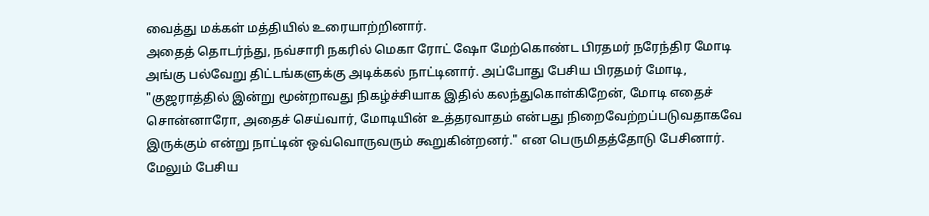வைத்து மக்கள் மத்தியில் உரையாற்றினார்.
அதைத் தொடர்ந்து, நவ்சாரி நகரில் மெகா ரோட் ஷோ மேற்கொண்ட பிரதமர் நரேந்திர மோடி அங்கு பல்வேறு திட்டங்களுக்கு அடிக்கல் நாட்டினார். அப்போது பேசிய பிரதமர் மோடி, "குஜராத்தில் இன்று மூன்றாவது நிகழ்ச்சியாக இதில் கலந்துகொள்கிறேன், மோடி எதைச் சொன்னாரோ, அதைச் செய்வார், மோடியின் உத்தரவாதம் என்பது நிறைவேற்றப்படுவதாகவே இருக்கும் என்று நாட்டின் ஒவ்வொருவரும் கூறுகின்றனர்." என பெருமிதத்தோடு பேசினார்.
மேலும் பேசிய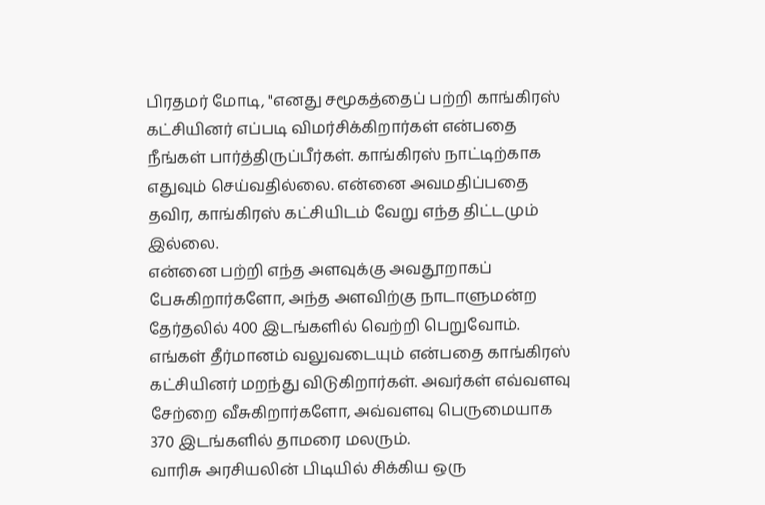பிரதமர் மோடி, "எனது சமூகத்தைப் பற்றி காங்கிரஸ் கட்சியினர் எப்படி விமர்சிக்கிறார்கள் என்பதை நீங்கள் பார்த்திருப்பீர்கள். காங்கிரஸ் நாட்டிற்காக எதுவும் செய்வதில்லை. என்னை அவமதிப்பதை தவிர, காங்கிரஸ் கட்சியிடம் வேறு எந்த திட்டமும் இல்லை.
என்னை பற்றி எந்த அளவுக்கு அவதூறாகப் பேசுகிறார்களோ, அந்த அளவிற்கு நாடாளுமன்ற தேர்தலில் 400 இடங்களில் வெற்றி பெறுவோம். எங்கள் தீர்மானம் வலுவடையும் என்பதை காங்கிரஸ் கட்சியினர் மறந்து விடுகிறார்கள். அவர்கள் எவ்வளவு சேற்றை வீசுகிறார்களோ, அவ்வளவு பெருமையாக 370 இடங்களில் தாமரை மலரும்.
வாரிசு அரசியலின் பிடியில் சிக்கிய ஒரு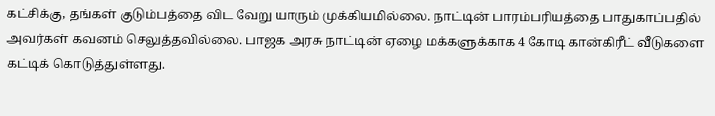கட்சிக்கு, தங்கள் குடும்பத்தை விட வேறு யாரும் முக்கியமில்லை. நாட்டின் பாரம்பரியத்தை பாதுகாப்பதில் அவர்கள் கவனம் செலுத்தவில்லை. பாஜக அரசு நாட்டின் ஏழை மக்களுக்காக 4 கோடி கான்கிரீட் வீடுகளை கட்டிக் கொடுத்துள்ளது.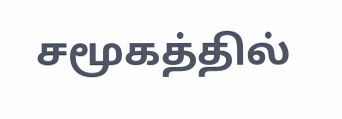சமூகத்தில்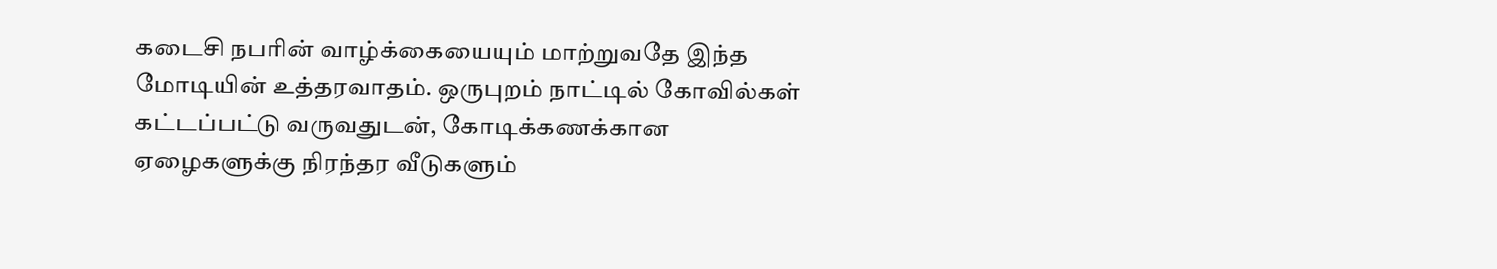கடைசி நபரின் வாழ்க்கையையும் மாற்றுவதே இந்த மோடியின் உத்தரவாதம். ஒருபுறம் நாட்டில் கோவில்கள் கட்டப்பட்டு வருவதுடன், கோடிக்கணக்கான ஏழைகளுக்கு நிரந்தர வீடுகளும்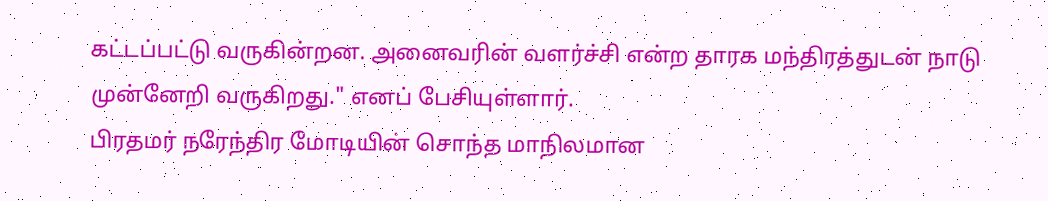கட்டப்பட்டு வருகின்றன. அனைவரின் வளர்ச்சி என்ற தாரக மந்திரத்துடன் நாடு முன்னேறி வருகிறது." எனப் பேசியுள்ளார்.
பிரதமர் நரேந்திர மோடியின் சொந்த மாநிலமான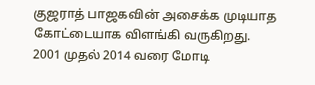குஜராத் பாஜகவின் அசைக்க முடியாத கோட்டையாக விளங்கி வருகிறது. 2001 முதல் 2014 வரை மோடி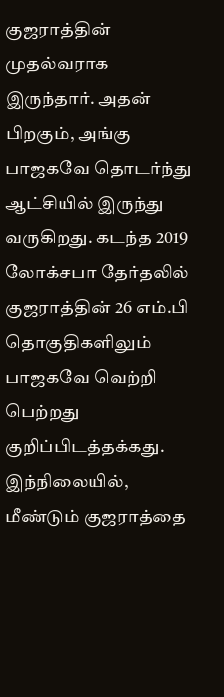குஜராத்தின் முதல்வராக இருந்தார். அதன் பிறகும், அங்கு பாஜகவே தொடர்ந்து ஆட்சியில் இருந்து வருகிறது. கடந்த 2019 லோக்சபா தேர்தலில் குஜராத்தின் 26 எம்.பி தொகுதிகளிலும் பாஜகவே வெற்றி பெற்றது குறிப்பிடத்தக்கது. இந்நிலையில், மீண்டும் குஜராத்தை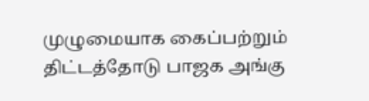முழுமையாக கைப்பற்றும் திட்டத்தோடு பாஜக அங்கு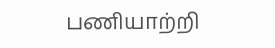பணியாற்றி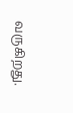வருகிறது.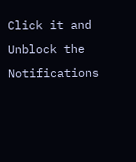Click it and Unblock the Notifications